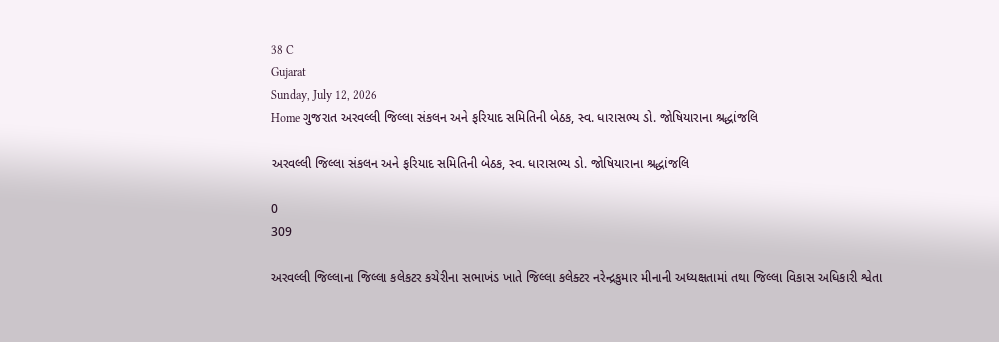38 C
Gujarat
Sunday, July 12, 2026
Home ગુજરાત અરવલ્લી જિલ્લા સંકલન અને ફરિયાદ સમિતિની બેઠક, સ્વ. ધારાસભ્ય ડો. જોષિયારાના શ્રદ્ધાંજલિ

અરવલ્લી જિલ્લા સંકલન અને ફરિયાદ સમિતિની બેઠક, સ્વ. ધારાસભ્ય ડો. જોષિયારાના શ્રદ્ધાંજલિ

0
309

અરવલ્લી જિલ્લાના જિલ્લા કલેકટર કચેરીના સભાખંડ ખાતે જિલ્લા કલેક્ટર નરેન્દ્રકુમાર મીનાની અધ્યક્ષતામાં તથા જિલ્લા વિકાસ અધિકારી શ્વેતા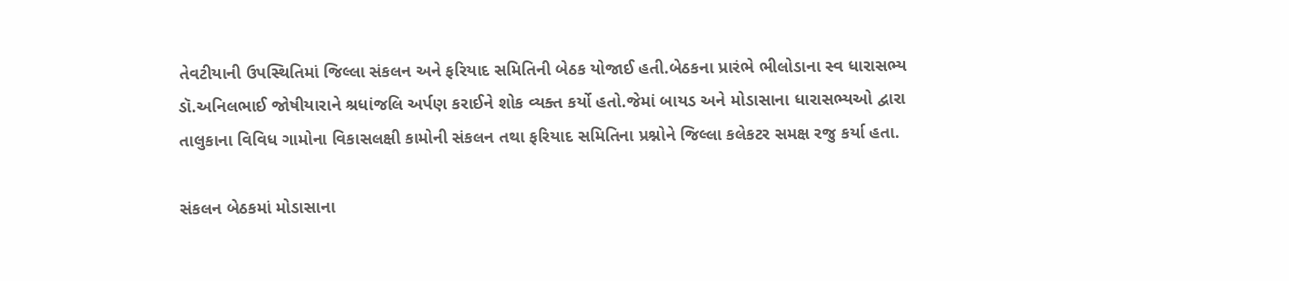તેવટીયાની ઉપસ્થિતિમાં જિલ્લા સંકલન અને ફરિયાદ સમિતિની બેઠક યોજાઈ હતી.બેઠકના પ્રારંભે ભીલોડાના સ્વ ધારાસભ્ય ડૉ.અનિલભાઈ જોષીયારાને શ્રધાંજલિ અર્પણ કરાઈને શોક વ્યક્ત કર્યો હતો.જેમાં બાયડ અને મોડાસાના ધારાસભ્યઓ દ્વારા તાલુકાના વિવિધ ગામોના વિકાસલક્ષી કામોની સંકલન તથા ફરિયાદ સમિતિના પ્રશ્નોને જિલ્લા કલેકટર સમક્ષ રજુ કર્યા હતા.

સંકલન બેઠકમાં મોડાસાના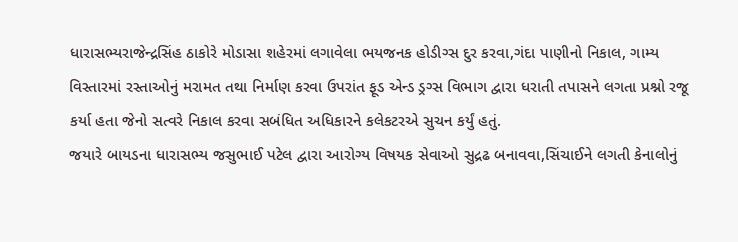ધારાસભ્યરાજેન્દ્રસિંહ ઠાકોરે મોડાસા શહેરમાં લગાવેલા ભયજનક હોડીગ્સ દુર કરવા,ગંદા પાણીનો નિકાલ, ગામ્ય વિસ્તારમાં રસ્તાઓનું મરામત તથા નિર્માણ કરવા ઉપરાંત ફૂડ એન્ડ ડ્રગ્સ વિભાગ દ્વારા ધરાતી તપાસને લગતા પ્રશ્નો રજૂ કર્યા હતા જેનો સત્વરે નિકાલ કરવા સબંધિત અધિકારને કલેકટરએ સુચન કર્યું હતું.
જયારે બાયડના ધારાસભ્ય જસુભાઈ પટેલ દ્વારા આરોગ્ય વિષયક સેવાઓ સુદ્રઢ બનાવવા,સિંચાઈને લગતી કેનાલોનું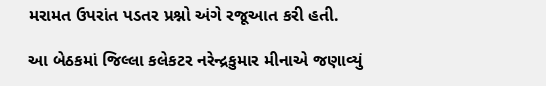મરામત ઉપરાંત પડતર પ્રશ્નો અંગે રજૂઆત કરી હતી.

આ બેઠકમાં જિલ્લા કલેકટર નરેન્દ્રકુમાર મીનાએ જણાવ્યું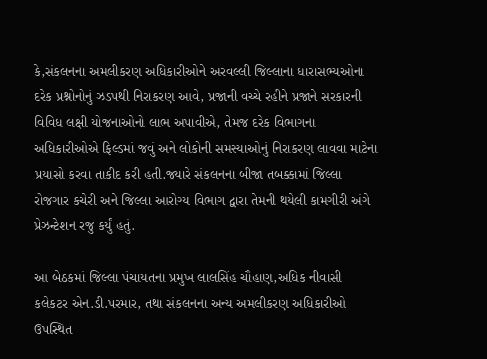કે,સંકલનના અમલીકરણ અધિકારીઓને અરવલ્લી જિલ્લાના ધારાસભ્યઓના દરેક પ્રશ્નોનોનું ઝડપથી નિરાકરણ આવે, પ્રજાની વચ્ચે રહીને પ્રજાને સરકારની વિવિધ લક્ષી યોજનાઓનો લાભ અપાવીએ, તેમજ દરેક વિભાગના અધિકારીઓએ ફિલ્ડમાં જવું અને લોકોની સમસ્યાઓનું નિરાકરણ લાવવા માટેના પ્રયાસો કરવા તાકીદ કરી હતી.જ્યારે સંકલનના બીજા તબક્કામાં જિલ્લા રોજગાર કચેરી અને જિલ્લા આરોગ્ય વિભાગ દ્વારા તેમની થયેલી કામગીરી અંગે પ્રેઝન્ટેશન રજુ કર્યું હતું.

આ બેઠકમાં જિલ્લા પંચાયતના પ્રમુખ લાલસિંહ ચૌહાણ,અધિક નીવાસી કલેકટર એન.ડી.પરમાર, તથા સંકલનના અન્ય અમલીકરણ અધિકારીઓ ઉપસ્થિત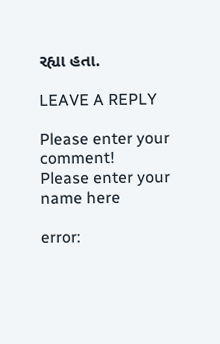રહ્યા હતા.

LEAVE A REPLY

Please enter your comment!
Please enter your name here

error: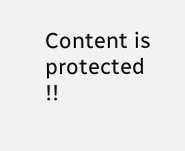Content is protected !!